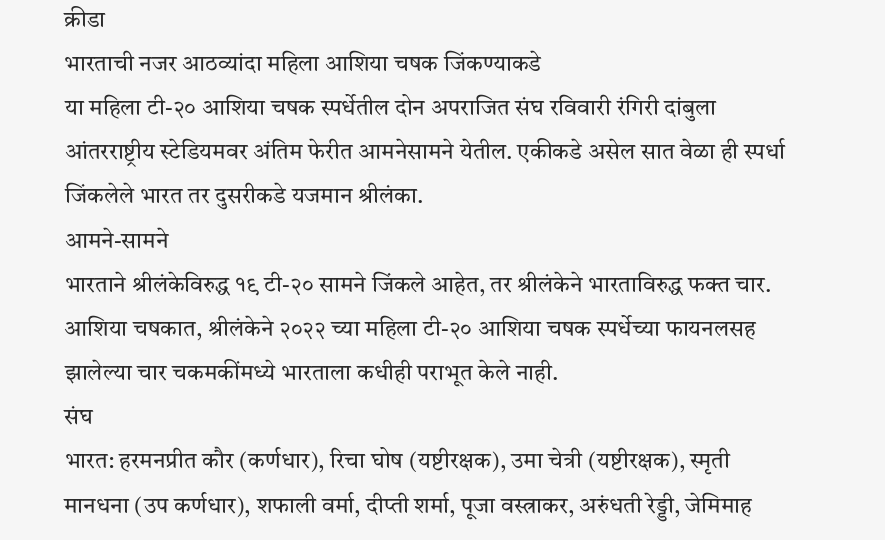क्रीडा
भारताची नजर आठव्यांदा महिला आशिया चषक जिंकण्याकडे
या महिला टी-२० आशिया चषक स्पर्धेतील दोन अपराजित संघ रविवारी रंगिरी दांबुला आंतरराष्ट्रीय स्टेडियमवर अंतिम फेरीत आमनेसामने येतील. एकीकडे असेल सात वेळा ही स्पर्धा जिंकलेले भारत तर दुसरीकडे यजमान श्रीलंका.
आमने-सामने
भारताने श्रीलंकेविरुद्ध १९ टी-२० सामने जिंकले आहेत, तर श्रीलंकेने भारताविरुद्ध फक्त चार. आशिया चषकात, श्रीलंकेने २०२२ च्या महिला टी-२० आशिया चषक स्पर्धेच्या फायनलसह झालेल्या चार चकमकींमध्ये भारताला कधीही पराभूत केले नाही.
संघ
भारत: हरमनप्रीत कौर (कर्णधार), रिचा घोष (यष्टीरक्षक), उमा चेत्री (यष्टीरक्षक), स्मृती मानधना (उप कर्णधार), शफाली वर्मा, दीप्ती शर्मा, पूजा वस्त्राकर, अरुंधती रेड्डी, जेमिमाह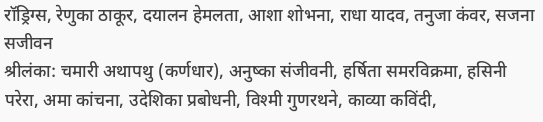रॉड्रिग्स, रेणुका ठाकूर, दयालन हेमलता, आशा शोभना, राधा यादव, तनुजा कंवर, सजना सजीवन
श्रीलंका: चमारी अथापथु (कर्णधार), अनुष्का संजीवनी, हर्षिता समरविक्रमा, हसिनी परेरा, अमा कांचना, उदेशिका प्रबोधनी, विश्मी गुणरथने, काव्या कविंदी,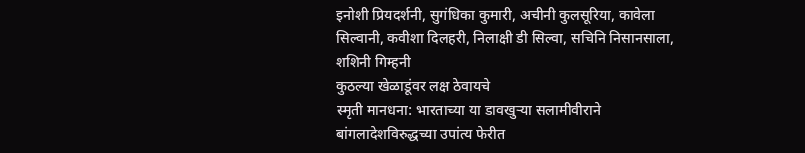इनोशी प्रियदर्शनी, सुगंधिका कुमारी, अचीनी कुलसूरिया, कावेला सिल्वानी, कवीशा दिलहरी, निलाक्षी डी सिल्वा, सचिनि निसानसाला, शशिनी गिम्हनी
कुठल्या खेळाडूंवर लक्ष ठेवायचे
स्मृती मानधना: भारताच्या या डावखुऱ्या सलामीवीराने बांगलादेशविरुद्धच्या उपांत्य फेरीत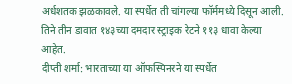अर्धशतक झळकावले. या स्पर्धेत ती चांगल्या फॉर्ममध्ये दिसून आली. तिने तीन डावात १४३च्या दमदार स्ट्राइक रेटने ११३ धावा केल्या आहेत.
दीप्ती शर्मा: भारताच्या या ऑफस्पिनरने या स्पर्धेत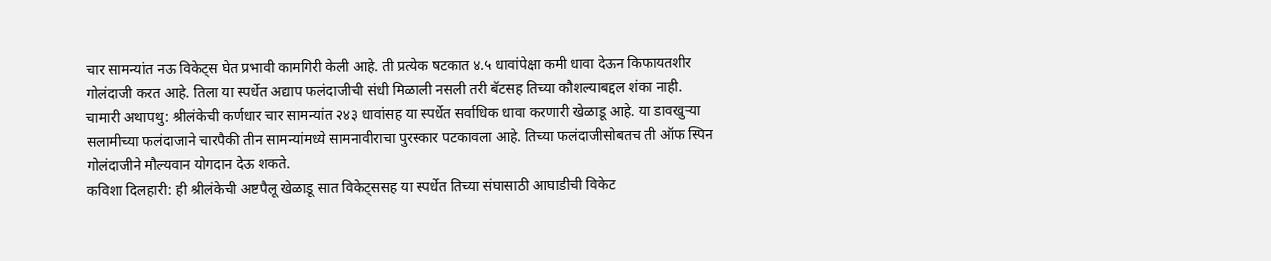चार सामन्यांत नऊ विकेट्स घेत प्रभावी कामगिरी केली आहे. ती प्रत्येक षटकात ४.५ धावांपेक्षा कमी धावा देऊन किफायतशीर गोलंदाजी करत आहे. तिला या स्पर्धेत अद्याप फलंदाजीची संधी मिळाली नसली तरी बॅटसह तिच्या कौशल्याबद्दल शंका नाही.
चामारी अथापथु: श्रीलंकेची कर्णधार चार सामन्यांत २४३ धावांसह या स्पर्धेत सर्वाधिक धावा करणारी खेळाडू आहे. या डावखुऱ्या सलामीच्या फलंदाजाने चारपैकी तीन सामन्यांमध्ये सामनावीराचा पुरस्कार पटकावला आहे. तिच्या फलंदाजीसोबतच ती ऑफ स्पिन गोलंदाजीने मौल्यवान योगदान देऊ शकते.
कविशा दिलहारी: ही श्रीलंकेची अष्टपैलू खेळाडू सात विकेट्ससह या स्पर्धेत तिच्या संघासाठी आघाडीची विकेट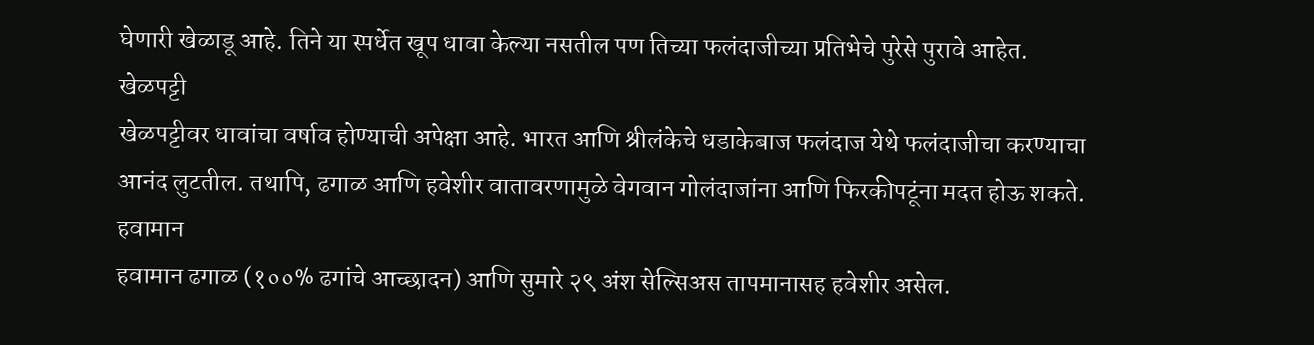घेणारी खेळाडू आहे. तिने या स्पर्धेत खूप धावा केल्या नसतील पण तिच्या फलंदाजीच्या प्रतिभेचे पुरेसे पुरावे आहेत.
खेळपट्टी
खेळपट्टीवर धावांचा वर्षाव होण्याची अपेक्षा आहे. भारत आणि श्रीलंकेचे धडाकेबाज फलंदाज येथे फलंदाजीचा करण्याचा आनंद लुटतील. तथापि, ढगाळ आणि हवेशीर वातावरणामुळे वेगवान गोलंदाजांना आणि फिरकीपटूंना मदत होऊ शकते.
हवामान
हवामान ढगाळ (१००% ढगांचे आच्छादन) आणि सुमारे २९ अंश सेल्सिअस तापमानासह हवेशीर असेल.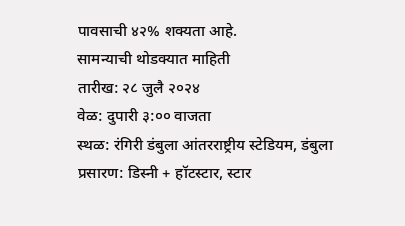पावसाची ४२% शक्यता आहे.
सामन्याची थोडक्यात माहिती
तारीख: २८ जुलै २०२४
वेळ: दुपारी ३:०० वाजता
स्थळ: रंगिरी डंबुला आंतरराष्ट्रीय स्टेडियम, डंबुला
प्रसारण: डिस्नी + हॉटस्टार, स्टार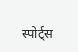स्पोर्ट्स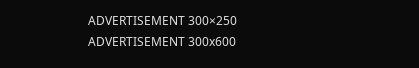ADVERTISEMENT 300×250
ADVERTISEMENT 300x600